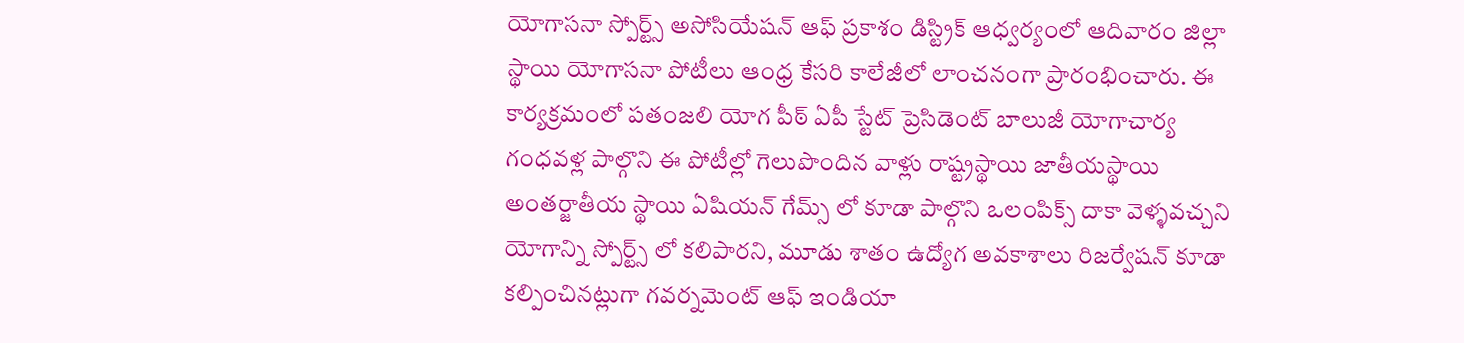యోగాసనా స్పోర్ట్స్ అసోసియేషన్ ఆఫ్ ప్రకాశం డిస్ట్రిక్ ఆధ్వర్యంలో ఆదివారం జిల్లా స్థాయి యోగాసనా పోటీలు ఆంధ్ర కేసరి కాలేజీలో లాంచనంగా ప్రారంభించారు. ఈ కార్యక్రమంలో పతంజలి యోగ పీఠ్ ఏపీ స్టేట్ ప్రెసిడెంట్ బాలుజీ యోగాచార్య గంధవళ్ల పాల్గొని ఈ పోటీల్లో గెలుపొందిన వాళ్లు రాష్ట్రస్థాయి జాతీయస్థాయి అంతర్జాతీయ స్థాయి ఏషియన్ గేమ్స్ లో కూడా పాల్గొని ఒలంపిక్స్ దాకా వెళ్ళవచ్చని యోగాన్ని స్పోర్ట్స్ లో కలిపారని, మూడు శాతం ఉద్యోగ అవకాశాలు రిజర్వేషన్ కూడా కల్పించినట్లుగా గవర్నమెంట్ ఆఫ్ ఇండియా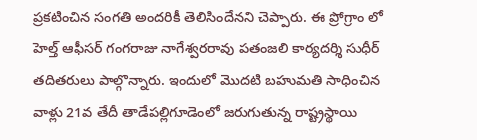ప్రకటించిన సంగతి అందరికీ తెలిసిందేనని చెప్పారు. ఈ ప్రోగ్రాం లో హెల్త్ ఆఫీసర్ గంగరాజు నాగేశ్వరరావు పతంజలి కార్యదర్శి సుధీర్ తదితరులు పాల్గొన్నారు. ఇందులో మొదటి బహుమతి సాధించిన వాళ్లు 21వ తేదీ తాడేపల్లిగూడెంలో జరుగుతున్న రాష్ట్రస్థాయి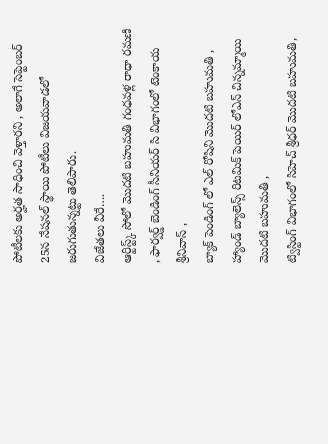పోటీలకు అర్హత సాధించి వెళ్తారని , అలాగే సెప్టెంబర్ 25న నేషనల్ స్థాయి పోటీలు విజయవాడలో జరుగుతున్నట్టు తెలిపారు.
విజేతలు వీరే….
ఆర్టిస్ట్క్ సోలో మొదటి బహుమతి గంధవళ్ల రాధా రమణి , ఫార్వర్డ్ బెండింగ్ సీనియర్ సి విభాగంలో టెంకాయ శ్రీనివాస్ ,
బ్యాక్ పెండింగ్ లో ఎల్ రోషిని మొదటి బహుమతి ,
హ్యాండ్ బ్యాలెన్స్ రిటమిక్ పెయిర్ లోఎన్ చిన్నమ్మాయి
మొదటి బహుమతి ,
ట్విస్టింగ్ విభాగంలో సిహెచ్ శ్రీధర్ మొదటి బహుమతి,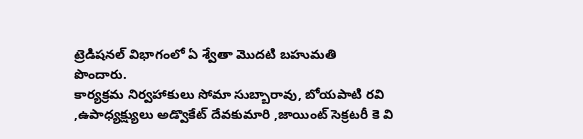ట్రెడిషనల్ విభాగంలో ఏ శ్వేతా మొదటి బహుమతి
పొందారు.
కార్యక్రమ నిర్వహాకులు సోమా సుబ్బారావు, బోయపాటి రవి ,ఉపాధ్యక్ష్యులు అడ్వొకేట్ దేవకుమారి ,జాయింట్ సెక్రటరీ కె వి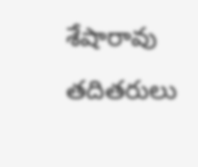శేషారావు తదితరులు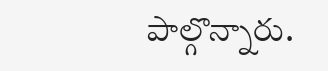పాల్గొన్నారు.